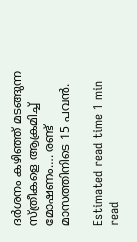ദര്‍ശനം കഴിഞ്ഞ് മടങ്ങുന്ന സ്ത്രീകളെ ആക്രമിച്ച് മോഷണം…. രണ്ട് മാസത്തിനിടെ 15 പവന്‍.

Estimated read time 1 min read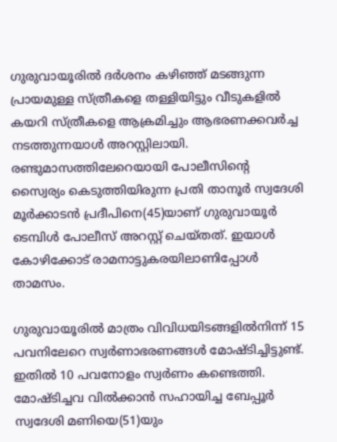ഗുരുവായൂരിൽ ദർശനം കഴിഞ്ഞ് മടങ്ങുന്ന പ്രായമുള്ള സ്ത്രീകളെ തള്ളിയിട്ടും വീടുകളില്‍ കയറി സ്ത്രീകളെ ആക്രമിച്ചും ആഭരണക്കവര്‍ച്ച നടത്തുന്നയാൾ അറസ്റ്റിലായി. രണ്ടുമാസത്തിലേറെയായി പോലീസിന്റെ സ്വൈര്യം കെടുത്തിയിരുന്ന പ്രതി താനൂര്‍ സ്വദേശി മൂര്‍ക്കാടന്‍ പ്രദീപിനെ(45)യാണ് ഗുരുവായൂര്‍ ടെമ്പിള്‍ പോലീസ് അറസ്റ്റ് ചെയ്തത്. ഇയാള്‍ കോഴിക്കോട് രാമനാട്ടുകരയിലാണിപ്പോള്‍ താമസം.

ഗുരുവായൂരില്‍ മാത്രം വിവിധയിടങ്ങളില്‍നിന്ന് 15 പവനിലേറെ സ്വര്‍ണാഭരണങ്ങള്‍ മോഷ്ടിച്ചിട്ടുണ്ട്. ഇതില്‍ 10 പവനോളം സ്വര്‍ണം കണ്ടെത്തി. മോഷ്ടിച്ചവ വില്‍ക്കാന്‍ സഹായിച്ച ബേപ്പൂര്‍ സ്വദേശി മണിയെ(51)യും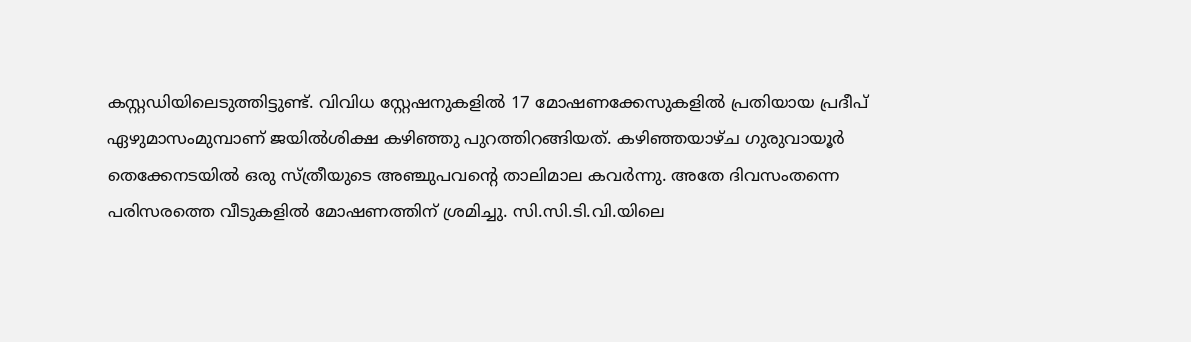കസ്റ്റഡിയിലെടുത്തിട്ടുണ്ട്. വിവിധ സ്റ്റേഷനുകളില്‍ 17 മോഷണക്കേസുകളില്‍ പ്രതിയായ പ്രദീപ് ഏഴുമാസംമുമ്പാണ് ജയില്‍ശിക്ഷ കഴിഞ്ഞു പുറത്തിറങ്ങിയത്. കഴിഞ്ഞയാഴ്ച ഗുരുവായൂര്‍ തെക്കേനടയില്‍ ഒരു സ്ത്രീയുടെ അഞ്ചുപവന്റെ താലിമാല കവര്‍ന്നു. അതേ ദിവസംതന്നെ പരിസരത്തെ വീടുകളില്‍ മോഷണത്തിന് ശ്രമിച്ചു. സി.സി.ടി.വി.യിലെ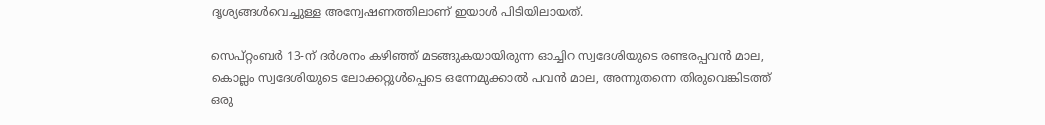ദൃശ്യങ്ങള്‍വെച്ചുള്ള അന്വേഷണത്തിലാണ് ഇയാള്‍ പിടിയിലായത്.

സെപ്റ്റംബര്‍ 13-ന് ദര്‍ശനം കഴിഞ്ഞ് മടങ്ങുകയായിരുന്ന ഓച്ചിറ സ്വദേശിയുടെ രണ്ടരപ്പവന്‍ മാല, കൊല്ലം സ്വദേശിയുടെ ലോക്കറ്റുള്‍പ്പെടെ ഒന്നേമുക്കാല്‍ പവന്‍ മാല, അന്നുതന്നെ തിരുവെങ്കിടത്ത് ഒരു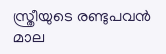സ്ത്രീയുടെ രണ്ടുപവന്‍ മാല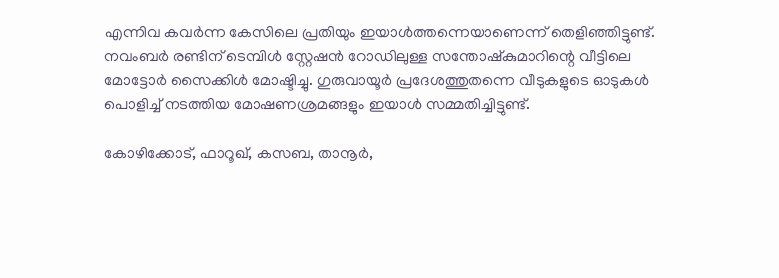എന്നിവ കവര്‍ന്ന കേസിലെ പ്രതിയും ഇയാള്‍ത്തന്നെയാണെന്ന് തെളിഞ്ഞിട്ടുണ്ട്. നവംബര്‍ രണ്ടിന് ടെമ്പിള്‍ സ്റ്റേഷന്‍ റോഡിലുള്ള സന്തോഷ്‌കുമാറിന്റെ വീട്ടിലെ മോട്ടോര്‍ സൈക്കിള്‍ മോഷ്ടിച്ചു. ഗുരുവായൂര്‍ പ്രദേശത്തുതന്നെ വീടുകളുടെ ഓടുകള്‍ പൊളിച്ച് നടത്തിയ മോഷണശ്രമങ്ങളും ഇയാള്‍ സമ്മതിച്ചിട്ടുണ്ട്.

കോഴിക്കോട്, ഫാറൂഖ്, കസബ, താനൂര്‍,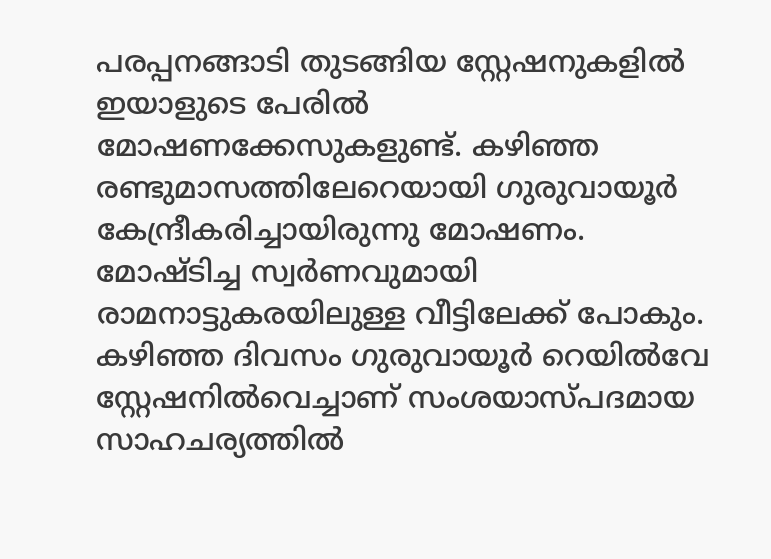പരപ്പനങ്ങാടി തുടങ്ങിയ സ്റ്റേഷനുകളില്‍ ഇയാളുടെ പേരില്‍ മോഷണക്കേസുകളുണ്ട്. കഴിഞ്ഞ രണ്ടുമാസത്തിലേറെയായി ഗുരുവായൂര്‍ കേന്ദ്രീകരിച്ചായിരുന്നു മോഷണം. മോഷ്ടിച്ച സ്വര്‍ണവുമായി രാമനാട്ടുകരയിലുള്ള വീട്ടിലേക്ക് പോകും. കഴിഞ്ഞ ദിവസം ഗുരുവായൂര്‍ റെയില്‍വേ സ്റ്റേഷനില്‍വെച്ചാണ് സംശയാസ്പദമായ സാഹചര്യത്തില്‍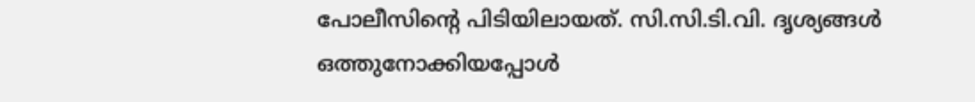പോലീസിന്റെ പിടിയിലായത്. സി.സി.ടി.വി. ദൃശ്യങ്ങള്‍ ഒത്തുനോക്കിയപ്പോള്‍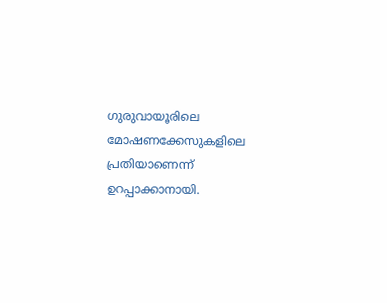ഗുരുവായൂരിലെ മോഷണക്കേസുകളിലെ പ്രതിയാണെന്ന് ഉറപ്പാക്കാനായി.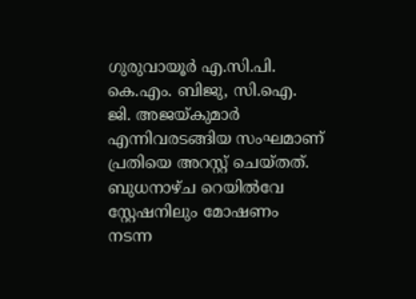ഗുരുവായൂര്‍ എ.സി.പി. കെ.എം. ബിജു, സി.ഐ. ജി. അജയ്കുമാര്‍ എന്നിവരടങ്ങിയ സംഘമാണ് പ്രതിയെ അറസ്റ്റ് ചെയ്തത്. ബുധനാഴ്ച റെയില്‍വേ സ്റ്റേഷനിലും മോഷണം നടന്ന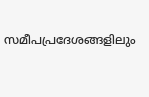സമീപപ്രദേശങ്ങളിലും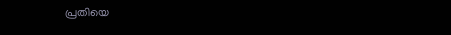പ്രതിയെ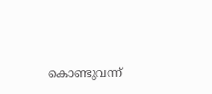കൊണ്ടുവന്ന്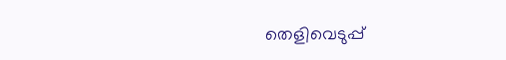തെളിവെടുപ്പ്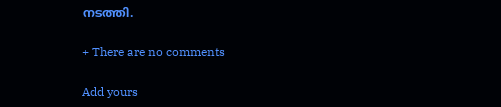നടത്തി.

+ There are no comments

Add yours